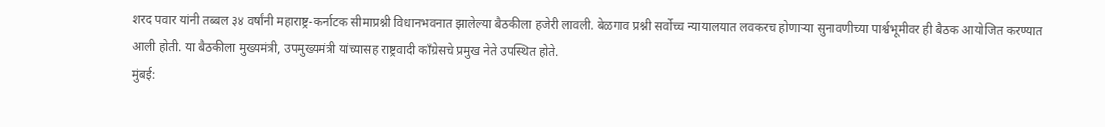शरद पवार यांनी तब्बल ३४ वर्षांनी महाराष्ट्र-कर्नाटक सीमाप्रश्नी विधानभवनात झालेल्या बैठकीला हजेरी लावली. बेळगाव प्रश्नी सर्वोच्च न्यायालयात लवकरच होणाऱ्या सुनावणीच्या पार्श्वभूमीवर ही बैठक आयोजित करण्यात आली होती. या बैठकीला मुख्यमंत्री, उपमुख्यमंत्री यांच्यासह राष्ट्रवादी काँग्रेसचे प्रमुख नेते उपस्थित होते.
मुंबई: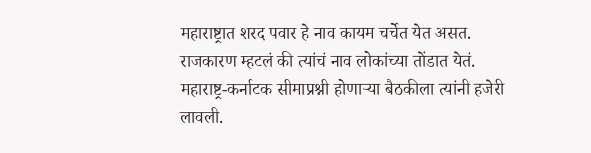महाराष्ट्रात शरद पवार हे नाव कायम चर्चेत येत असत. राजकारण म्हटलं की त्यांचं नाव लोकांच्या तोंडात येतं. महाराष्ट्र-कर्नाटक सीमाप्रश्नी होणाऱ्या बैठकीला त्यांनी हजेरी लावली.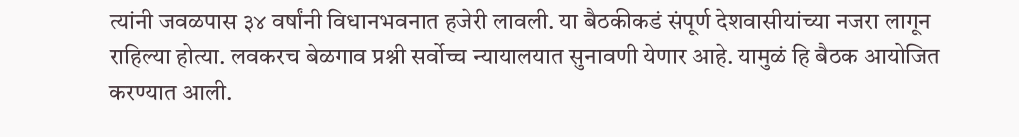त्यांनी जवळपास ३४ वर्षांनी विधानभवनात हजेरी लावली. या बैठकीकडं संपूर्ण देशवासीयांच्या नजरा लागून राहिल्या होत्या. लवकरच बेळगाव प्रश्नी सर्वोच्च न्यायालयात सुनावणी येणार आहे. यामुळं हि बैठक आयोजित करण्यात आली.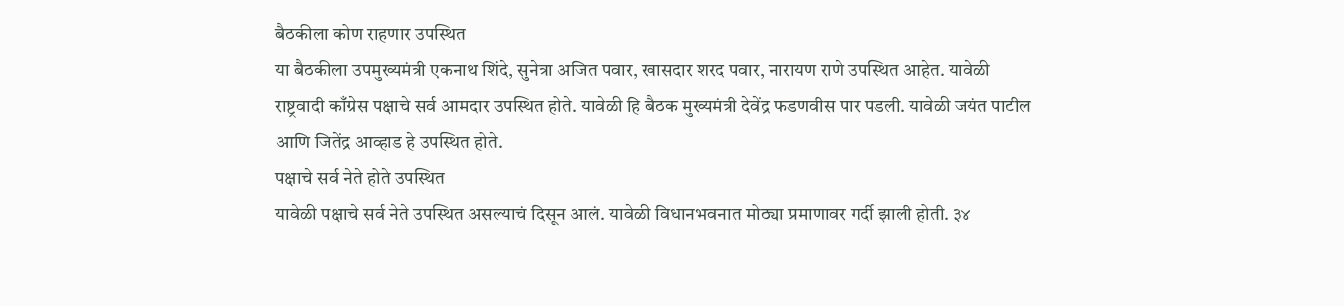बैठकीला कोण राहणार उपस्थित
या बैठकीला उपमुख्यमंत्री एकनाथ शिंदे, सुनेत्रा अजित पवार, खासदार शरद पवार, नारायण राणे उपस्थित आहेत. यावेळी राष्ट्रवादी काँग्रेस पक्षाचे सर्व आमदार उपस्थित होते. यावेळी हि बैठक मुख्यमंत्री देवेंद्र फडणवीस पार पडली. यावेळी जयंत पाटील आणि जितेंद्र आव्हाड हे उपस्थित होते.
पक्षाचे सर्व नेते होते उपस्थित
यावेळी पक्षाचे सर्व नेते उपस्थित असल्याचं दिसून आलं. यावेळी विधानभवनात मोठ्या प्रमाणावर गर्दी झाली होती. ३४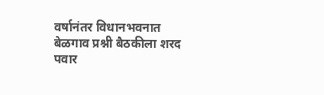वर्षानंतर विधानभवनात बेळगाव प्रश्नी बैठकीला शरद पवार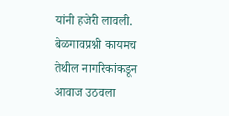यांनी हजेरी लावली. बेळगावप्रश्नी कायमच तेथील नागरिकांकडून आवाज उठवला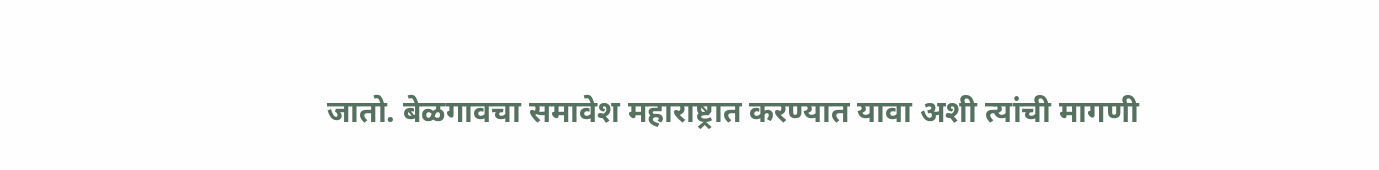जातो. बेळगावचा समावेश महाराष्ट्रात करण्यात यावा अशी त्यांची मागणी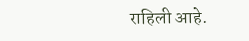राहिली आहे.